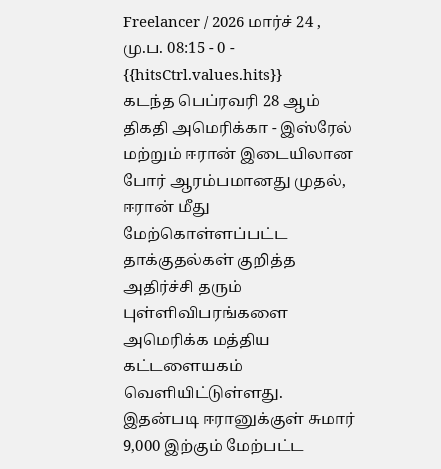Freelancer / 2026 மார்ச் 24 , மு.ப. 08:15 - 0 - {{hitsCtrl.values.hits}}
கடந்த பெப்ரவரி 28 ஆம் திகதி அமெரிக்கா - இஸ்ரேல் மற்றும் ஈரான் இடையிலான போர் ஆரம்பமானது முதல், ஈரான் மீது மேற்கொள்ளப்பட்ட தாக்குதல்கள் குறித்த அதிர்ச்சி தரும் புள்ளிவிபரங்களை அமெரிக்க மத்திய கட்டளையகம் வெளியிட்டுள்ளது.
இதன்படி ஈரானுக்குள் சுமார் 9,000 இற்கும் மேற்பட்ட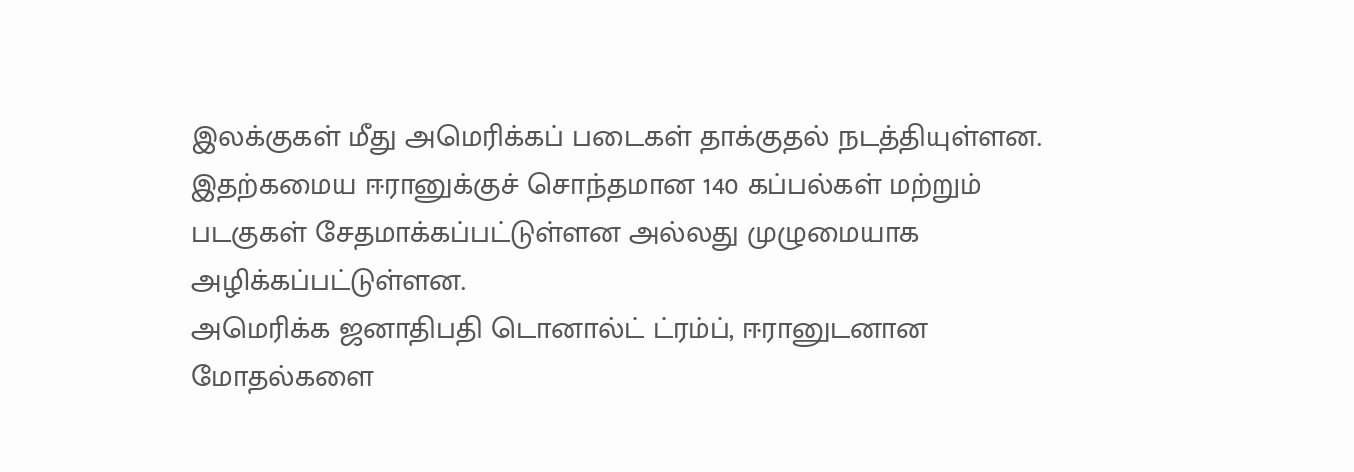இலக்குகள் மீது அமெரிக்கப் படைகள் தாக்குதல் நடத்தியுள்ளன.
இதற்கமைய ஈரானுக்குச் சொந்தமான 140 கப்பல்கள் மற்றும் படகுகள் சேதமாக்கப்பட்டுள்ளன அல்லது முழுமையாக அழிக்கப்பட்டுள்ளன.
அமெரிக்க ஜனாதிபதி டொனால்ட் ட்ரம்ப், ஈரானுடனான மோதல்களை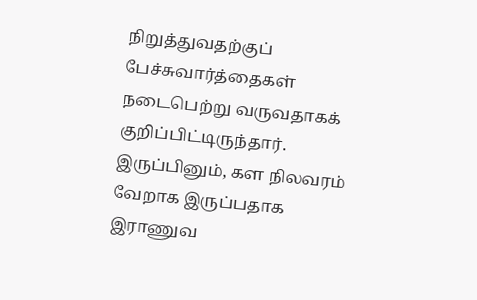நிறுத்துவதற்குப் பேச்சுவார்த்தைகள் நடைபெற்று வருவதாகக் குறிப்பிட்டிருந்தார்.
இருப்பினும், கள நிலவரம் வேறாக இருப்பதாக இராணுவ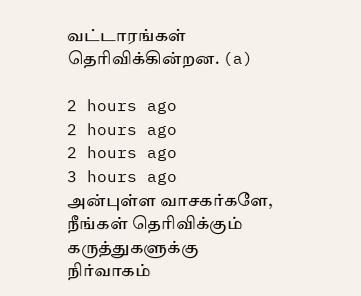வட்டாரங்கள் தெரிவிக்கின்றன. (a)

2 hours ago
2 hours ago
2 hours ago
3 hours ago
அன்புள்ள வாசகர்களே,
நீங்கள் தெரிவிக்கும் கருத்துகளுக்கு நிர்வாகம்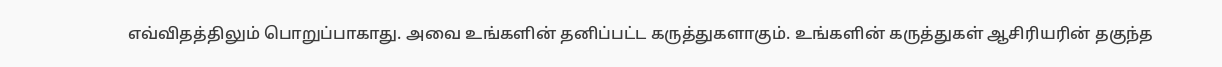எவ்விதத்திலும் பொறுப்பாகாது. அவை உங்களின் தனிப்பட்ட கருத்துகளாகும். உங்களின் கருத்துகள் ஆசிரியரின் தகுந்த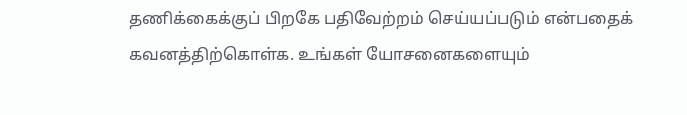தணிக்கைக்குப் பிறகே பதிவேற்றம் செய்யப்படும் என்பதைக் கவனத்திற்கொள்க. உங்கள் யோசனைகளையும்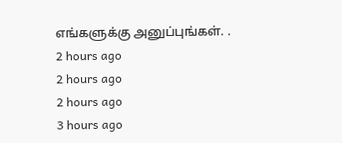எங்களுக்கு அனுப்புங்கள். .
2 hours ago
2 hours ago
2 hours ago
3 hours ago